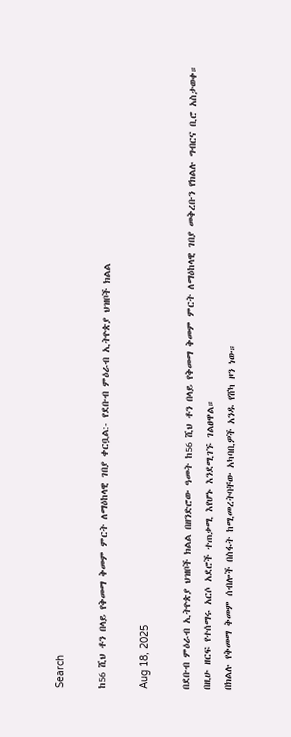Search

ከ56 ሺህ ቶን በላይ የቅመማ ቅመም ምርት ለማዕከላዊ ገበያ ቀርቧል:- የደቡብ ምዕራብ ኢትዮጵያ ህዝቦች ክልል

Aug 18, 2025

በደቡብ ምዕራብ ኢትዮጵያ ህዝቦች ክልል በዘንድሮው ዓመት ከ56 ሺህ ቶን በላይ የቅመማ ቅመም ምርት ለማዕከላዊ ገበያ መቅረቡን የክልሉ ግብርና ቢሮ አስታወቀ።
በዚሁ ዘርፍ የተሰማሩ አርሶ አደሮች ተጠቃሚ እየሆኑ እንደሚገኙ ገልፀዋል።
በክልሉ የቅመማ ቅመም ሰብሎች በስፋት ከሚመረትባቸው አካባቢዎች አንዱ የሸካ ዞን ነው።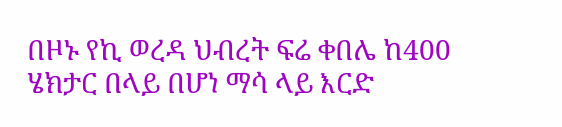በዞኑ የኪ ወረዳ ህብረት ፍሬ ቀበሌ ከ400 ሄክታር በላይ በሆነ ማሳ ላይ እርድ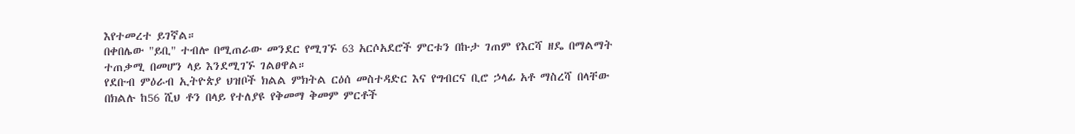እየተመረተ ይገኛል።
በቀበሌው "ይቢ" ተብሎ በሚጠራው መንደር የሚገኙ 63 አርሶአደሮች ምርቱን በኩታ ገጠም የእርሻ ዘዴ በማልማት ተጠቃሚ በመሆን ላይ እንደሚገኙ ገልፀዋል።
የደቡብ ምዕራብ ኢትዮጵያ ህዝቦች ክልል ምክትል ርዕሰ መስተዳድር እና የግብርና ቢሮ ኃላፊ አቶ ማስረሻ በላቸው በክልሉ ከ56 ሺህ ቶን በላይ የተለያዩ የቅመማ ቅመም ምርቶች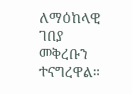ለማዕከላዊ ገበያ መቅረቡን ተናግረዋል።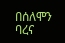በሰለሞን ባረና